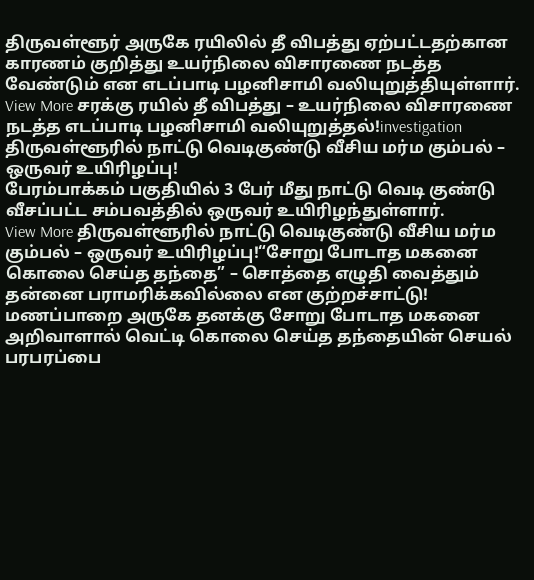திருவள்ளூர் அருகே ரயிலில் தீ விபத்து ஏற்பட்டதற்கான காரணம் குறித்து உயர்நிலை விசாரணை நடத்த வேண்டும் என எடப்பாடி பழனிசாமி வலியுறுத்தியுள்ளார்.
View More சரக்கு ரயில் தீ விபத்து – உயர்நிலை விசாரணை நடத்த எடப்பாடி பழனிசாமி வலியுறுத்தல்!investigation
திருவள்ளூரில் நாட்டு வெடிகுண்டு வீசிய மர்ம கும்பல் – ஒருவர் உயிரிழப்பு!
பேரம்பாக்கம் பகுதியில் 3 பேர் மீது நாட்டு வெடி குண்டு வீசப்பட்ட சம்பவத்தில் ஒருவர் உயிரிழந்துள்ளார்.
View More திருவள்ளூரில் நாட்டு வெடிகுண்டு வீசிய மர்ம கும்பல் – ஒருவர் உயிரிழப்பு!“சோறு போடாத மகனை கொலை செய்த தந்தை” – சொத்தை எழுதி வைத்தும் தன்னை பராமரிக்கவில்லை என குற்றச்சாட்டு!
மணப்பாறை அருகே தனக்கு சோறு போடாத மகனை அறிவாளால் வெட்டி கொலை செய்த தந்தையின் செயல் பரபரப்பை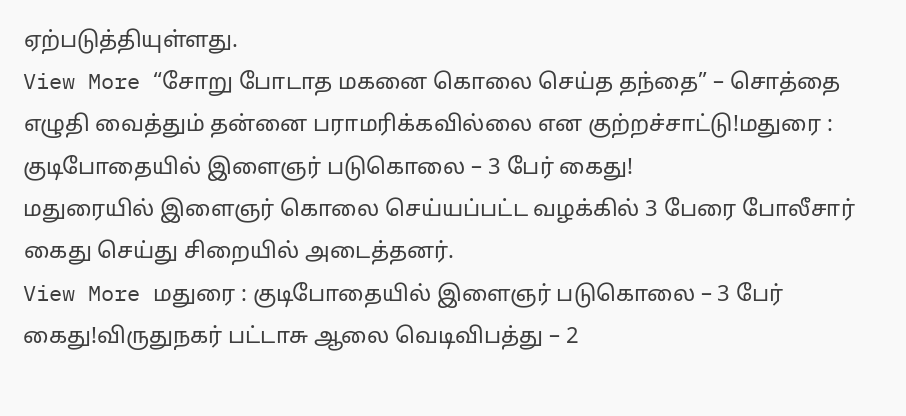ஏற்படுத்தியுள்ளது.
View More “சோறு போடாத மகனை கொலை செய்த தந்தை” – சொத்தை எழுதி வைத்தும் தன்னை பராமரிக்கவில்லை என குற்றச்சாட்டு!மதுரை : குடிபோதையில் இளைஞர் படுகொலை – 3 பேர் கைது!
மதுரையில் இளைஞர் கொலை செய்யப்பட்ட வழக்கில் 3 பேரை போலீசார் கைது செய்து சிறையில் அடைத்தனர்.
View More மதுரை : குடிபோதையில் இளைஞர் படுகொலை – 3 பேர் கைது!விருதுநகர் பட்டாசு ஆலை வெடிவிபத்து – 2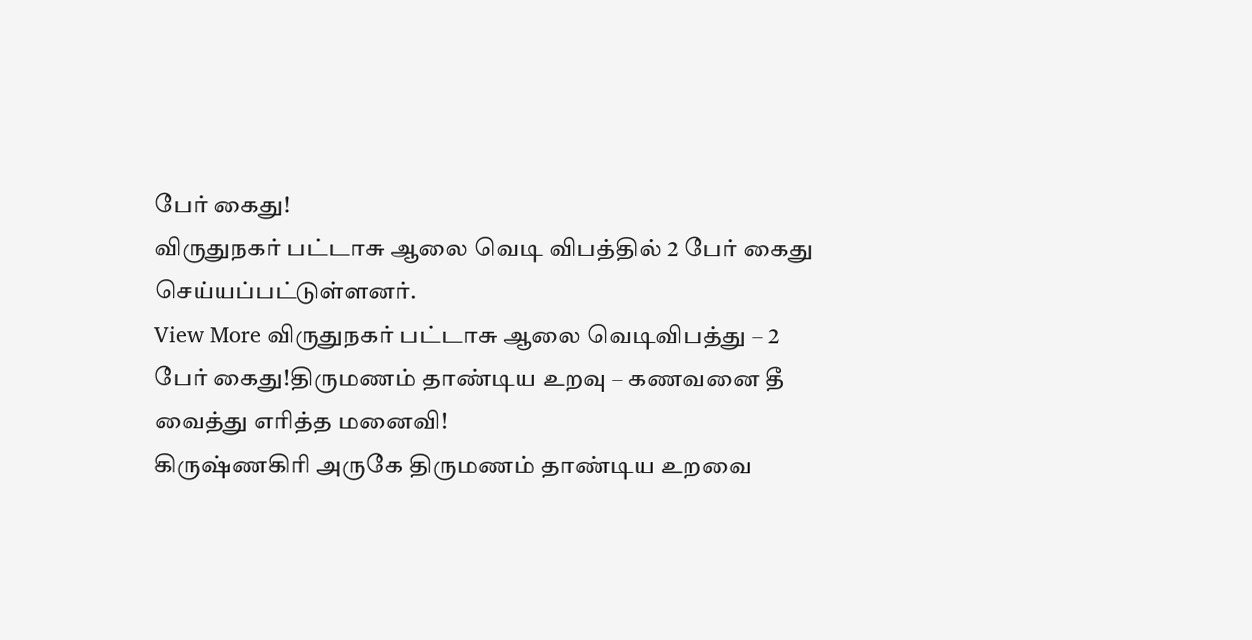பேர் கைது!
விருதுநகர் பட்டாசு ஆலை வெடி விபத்தில் 2 பேர் கைது செய்யப்பட்டுள்ளனர்.
View More விருதுநகர் பட்டாசு ஆலை வெடிவிபத்து – 2 பேர் கைது!திருமணம் தாண்டிய உறவு – கணவனை தீ வைத்து எரித்த மனைவி!
கிருஷ்ணகிரி அருகே திருமணம் தாண்டிய உறவை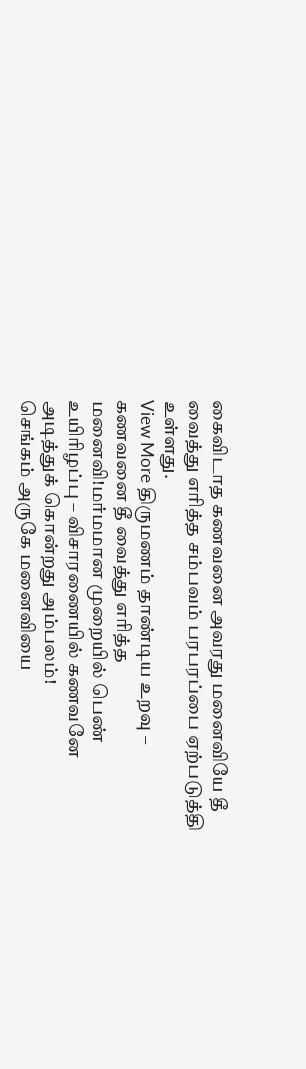கைவிடாத கணவனை அவரது மனைவியே தீ வைத்து எரித்த சம்பவம் பரபரப்பை ஏற்படுத்தி உள்ளது.
View More திருமணம் தாண்டிய உறவு – கணவனை தீ வைத்து எரித்த மனைவி!மர்மமான முறையில் பெண் உயிரிழப்பு – விசாரணையில் கணவனே அடித்துக் கொன்றது அம்பலம்!
செங்கம் அருகே மனைவியை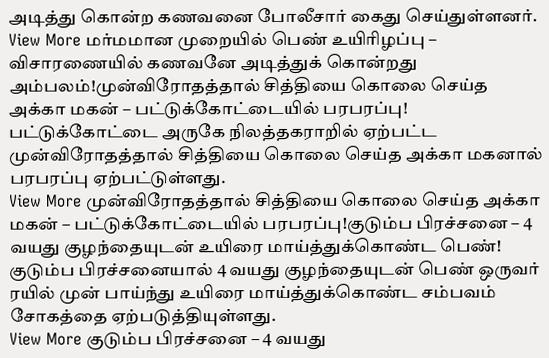அடித்து கொன்ற கணவனை போலீசார் கைது செய்துள்ளனர்.
View More மர்மமான முறையில் பெண் உயிரிழப்பு – விசாரணையில் கணவனே அடித்துக் கொன்றது அம்பலம்!முன்விரோதத்தால் சித்தியை கொலை செய்த அக்கா மகன் – பட்டுக்கோட்டையில் பரபரப்பு!
பட்டுக்கோட்டை அருகே நிலத்தகராறில் ஏற்பட்ட முன்விரோதத்தால் சித்தியை கொலை செய்த அக்கா மகனால் பரபரப்பு ஏற்பட்டுள்ளது.
View More முன்விரோதத்தால் சித்தியை கொலை செய்த அக்கா மகன் – பட்டுக்கோட்டையில் பரபரப்பு!குடும்ப பிரச்சனை – 4 வயது குழந்தையுடன் உயிரை மாய்த்துக்கொண்ட பெண்!
குடும்ப பிரச்சனையால் 4 வயது குழந்தையுடன் பெண் ஒருவர் ரயில் முன் பாய்ந்து உயிரை மாய்த்துக்கொண்ட சம்பவம் சோகத்தை ஏற்படுத்தியுள்ளது.
View More குடும்ப பிரச்சனை – 4 வயது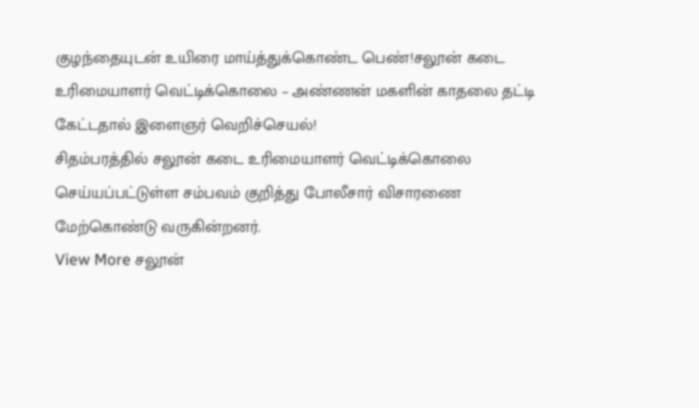குழந்தையுடன் உயிரை மாய்த்துக்கொண்ட பெண்!சலூன் கடை உரிமையாளர் வெட்டிக்கொலை – அண்ணன் மகளின் காதலை தட்டி கேட்டதால் இளைஞர் வெறிச்செயல்!
சிதம்பரத்தில் சலூன் கடை உரிமையாளர் வெட்டிக்கொலை செய்யப்பட்டுள்ள சம்பவம் குறித்து போலீசார் விசாரணை மேற்கொண்டு வருகின்றனர்.
View More சலூன்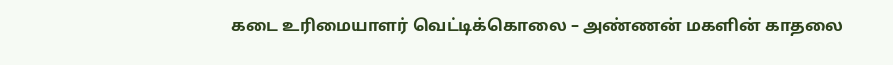கடை உரிமையாளர் வெட்டிக்கொலை – அண்ணன் மகளின் காதலை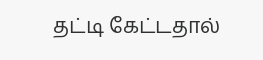தட்டி கேட்டதால்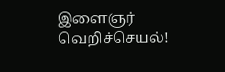இளைஞர் வெறிச்செயல்!